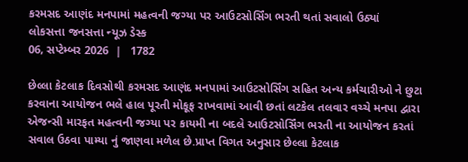કરમસદ આણંદ મનપામાં મહત્વની જગ્યા પર આઉટસોર્સિંગ ભરતી થતાં સવાલો ઉઠ્યાં
લોકસત્તા જનસત્તા ન્યૂઝ ડેસ્ક
06, સપ્ટેમ્બર 2026  |   1782

છેલ્લા કેટલાક દિવસોથી કરમસદ આણંદ મનપામાં આઉટસોર્સિંગ સહિત અન્ય કર્મચારીઓ ને છુટા કરવાના આયોજન ભલે હાલ પૂરતી મોકૂફ રાખવામાં આવી છતાં લટકેલ તલવાર વચ્ચે મનપા દ્વારા એજન્સી મારફત મહત્વની જગ્યા પર કાયમી ના બદલે આઉટસોર્સિંગ ભરતી ના આયોજન કરતાં સવાલ ઉઠવા પામ્યા નું જાણવા મળેલ છે.પ્રાપ્ત વિગત અનુસાર છેલ્લા કેટલાક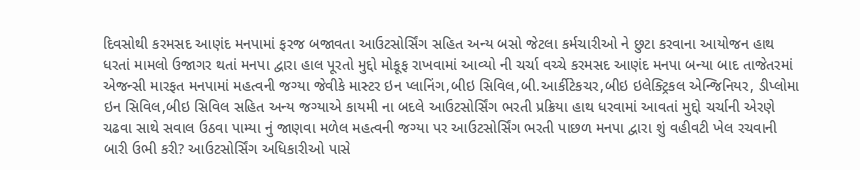દિવસોથી કરમસદ આણંદ મનપામાં ફરજ બજાવતા આઉટસોર્સિંગ સહિત અન્ય બસો જેટલા કર્મચારીઓ ને છુટા કરવાના આયોજન હાથ ધરતાં મામલો ઉજાગર થતાં મનપા દ્વારા હાલ પૂરતો મુદ્દો મોકૂફ રાખવામાં આવ્યો ની ચર્ચા વચ્ચે કરમસદ આણંદ મનપા બન્યા બાદ તાજેતરમાં એજન્સી મારફત મનપામાં મહત્વની જગ્યા જેવીકે માસ્ટર ઇન પ્લાનિંગ,બીઇ સિવિલ,બી.આર્કીટેકચર,બીઇ ઇલેક્ટ્રિકલ એન્જિનિયર, ડીપ્લોમા ઇન સિવિલ,બીઇ સિવિલ સહિત અન્ય જગ્યાએ કાયમી ના બદલે આઉટસોર્સિંગ ભરતી પ્રક્રિયા હાથ ધરવામાં આવતાં મુદ્દો ચર્ચાની એરણે ચઢવા સાથે સવાલ ઉઠવા પામ્યા નું જાણવા મળેલ મહત્વની જગ્યા પર આઉટસોર્સિંગ ભરતી પાછળ મનપા દ્વારા શું વહીવટી ખેલ રચવાની બારી ઉભી કરી? આઉટસોર્સિંગ અધિકારીઓ પાસે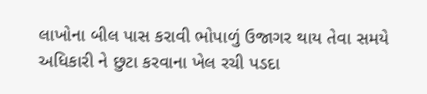લાખોના બીલ પાસ કરાવી ભોપાળું ઉજાગર થાય તેવા સમયે અધિકારી ને છુટા કરવાના ખેલ રચી પડદા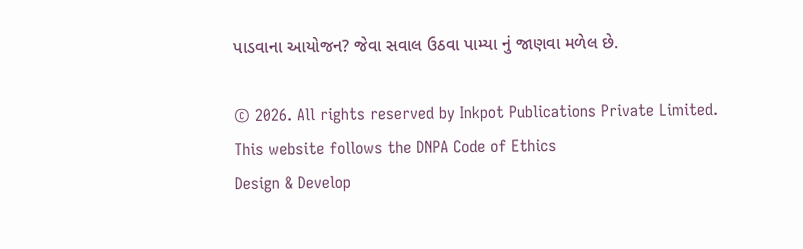પાડવાના આયોજન? જેવા સવાલ ઉઠવા પામ્યા નું જાણવા મળેલ છે.

© 2026. All rights reserved by Inkpot Publications Private Limited.
This website follows the DNPA Code of Ethics
Design & Develop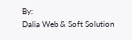By:
Dalia Web & Soft Solution